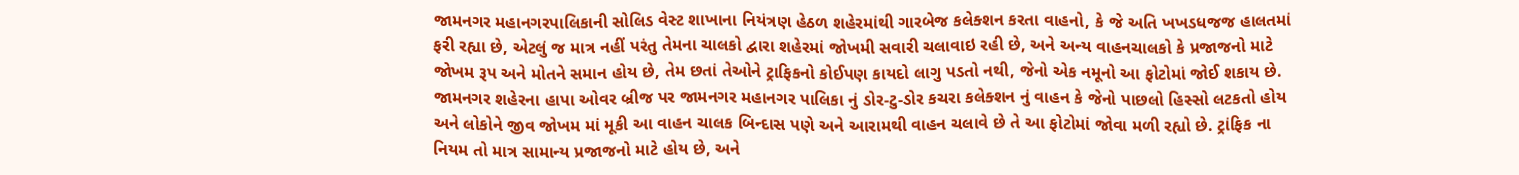જામનગર મહાનગરપાલિકાની સોલિડ વેસ્ટ શાખાના નિયંત્રણ હેઠળ શહેરમાંથી ગારબેજ કલેક્શન કરતા વાહનો, કે જે અતિ ખખડધજજ હાલતમાં ફરી રહ્યા છે, એટલું જ માત્ર નહીં પરંતુ તેમના ચાલકો દ્વારા શહેરમાં જોખમી સવારી ચલાવાઇ રહી છે, અને અન્ય વાહનચાલકો કે પ્રજાજનો માટે જોખમ રૂપ અને મોતને સમાન હોય છે, તેમ છતાં તેઓને ટ્રાફિકનો કોઈપણ કાયદો લાગુ પડતો નથી, જેનો એક નમૂનો આ ફોટોમાં જોઈ શકાય છે.
જામનગર શહેરના હાપા ઓવર બ્રીજ પર જામનગર મહાનગર પાલિકા નું ડોર-ટુ-ડોર કચરા કલેક્શન નું વાહન કે જેનો પાછલો હિસ્સો લટકતો હોય અને લોકોને જીવ જોખમ માં મૂકી આ વાહન ચાલક બિન્દાસ પણે અને આરામથી વાહન ચલાવે છે તે આ ફોટોમાં જોવા મળી રહ્યો છે. ટ્રાંફિક ના નિયમ તો માત્ર સામાન્ય પ્રજાજનો માટે હોય છે, અને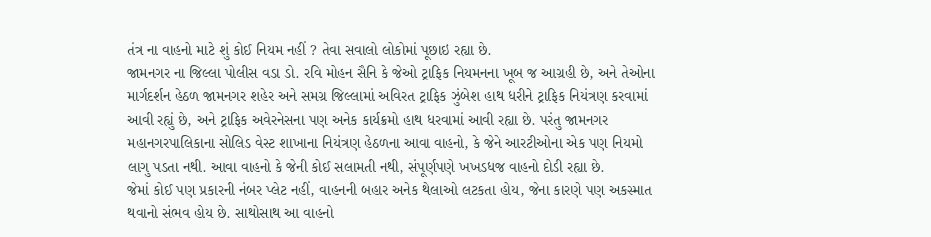તંત્ર ના વાહનો માટે શું કોઈ નિયમ નહીં ? તેવા સવાલો લોકોમાં પૂછાઇ રહ્યા છે.
જામનગર ના જિલ્લા પોલીસ વડા ડો. રવિ મોહન સૈનિ કે જેઓ ટ્રાફિક નિયમનના ખૂબ જ આગ્રહી છે, અને તેઓના માર્ગદર્શન હેઠળ જામનગર શહેર અને સમગ્ર જિલ્લામાં અવિરત ટ્રાફિક ઝુંબેશ હાથ ધરીને ટ્રાફિક નિયંત્રણ કરવામાં આવી રહ્યું છે, અને ટ્રાફિક અવેરનેસના પણ અનેક કાર્યક્રમો હાથ ધરવામાં આવી રહ્યા છે. પરંતુ જામનગર મહાનગરપાલિકાના સોલિડ વેસ્ટ શાખાના નિયંત્રણ હેઠળના આવા વાહનો, કે જેને આરટીઓના એક પણ નિયમો લાગુ પડતા નથી. આવા વાહનો કે જેની કોઈ સલામતી નથી, સંપૂર્ણપણે ખખડધજ વાહનો દોડી રહ્યા છે.
જેમાં કોઈ પણ પ્રકારની નંબર પ્લેટ નહીં, વાહનની બહાર અનેક થેલાઓ લટકતા હોય, જેના કારણે પણ અકસ્માત થવાનો સંભવ હોય છે. સાથોસાથ આ વાહનો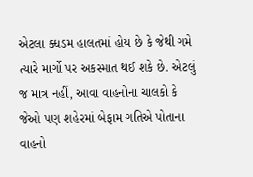એટલા ક્ધડમ હાલતમાં હોય છે કે જેથી ગમે ત્યારે માર્ગો પર અકસ્માત થઈ શકે છે. એટલું જ માત્ર નહીં, આવા વાહનોના ચાલકો કે જેઓ પણ શહેરમાં બેફામ ગતિએ પોતાના વાહનો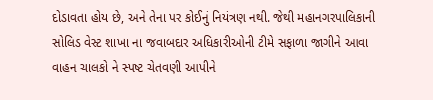દોડાવતા હોય છે, અને તેના પર કોઈનું નિયંત્રણ નથી. જેથી મહાનગરપાલિકાની સોલિડ વેસ્ટ શાખા ના જવાબદાર અધિકારીઓની ટીમે સફાળા જાગીને આવા વાહન ચાલકો ને સ્પષ્ટ ચેતવણી આપીને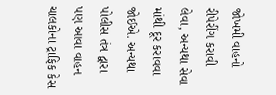જોખમી વાહનો રીપેરીંગ કરાવી લેવા, અન્યથા સેવા માંથી દૂર કરાવવા જોઈએ. અન્યથા પોલીસ તંત્ર દ્વારા પણ આવા વાહન ચાલકોના ટ્રાફિક કેસ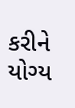કરીને યોગ્ય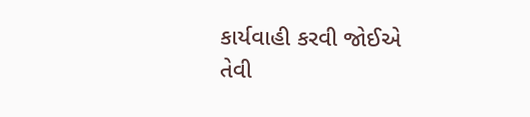કાર્યવાહી કરવી જોઈએ તેવી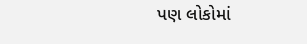પણ લોકોમાં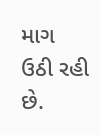માગ ઉઠી રહી છે.